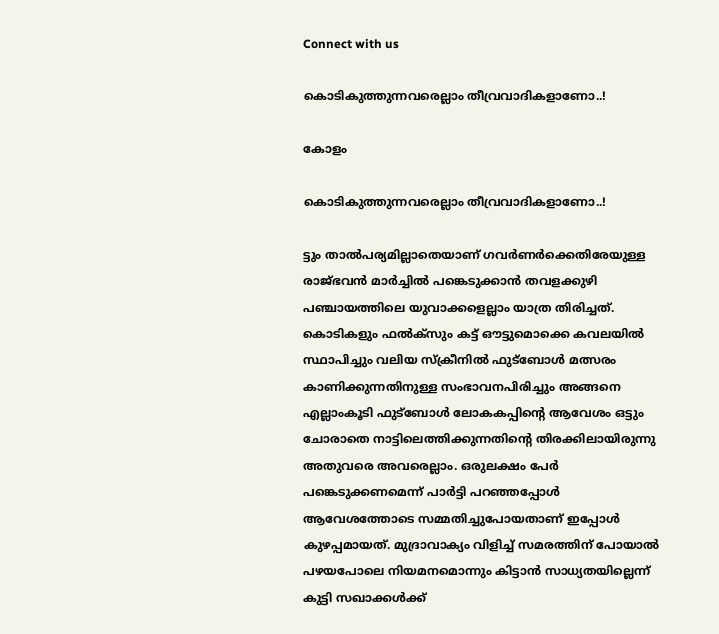Connect with us

കൊടികുത്തുന്നവരെല്ലാം തീവ്രവാദികളാണോ..!

കോളം

കൊടികുത്തുന്നവരെല്ലാം തീവ്രവാദികളാണോ..!

ട്ടും താല്‍പര്യമില്ലാതെയാണ് ഗവര്‍ണര്‍ക്കെതിരേയുള്ള രാജ്ഭവന്‍ മാര്‍ച്ചില്‍ പങ്കെടുക്കാന്‍ തവളക്കുഴി പഞ്ചായത്തിലെ യുവാക്കളെല്ലാം യാത്ര തിരിച്ചത്. കൊടികളും ഫല്‍ക്സും കട്ട് ഔട്ടുമൊക്കെ കവലയില്‍ സ്ഥാപിച്ചും വലിയ സ്‌ക്രീനില്‍ ഫുട്ബോള്‍ മത്സരം കാണിക്കുന്നതിനുള്ള സംഭാവനപിരിച്ചും അങ്ങനെ എല്ലാംകൂടി ഫുട്ബോള്‍ ലോകകപ്പിന്റെ ആവേശം ഒട്ടും ചോരാതെ നാട്ടിലെത്തിക്കുന്നതിന്റെ തിരക്കിലായിരുന്നു അതുവരെ അവരെല്ലാം. ഒരുലക്ഷം പേര്‍ പങ്കെടുക്കണമെന്ന് പാര്‍ട്ടി പറഞ്ഞപ്പോള്‍ ആവേശത്തോടെ സമ്മതിച്ചുപോയതാണ് ഇപ്പോള്‍ കുഴപ്പമായത്. മുദ്രാവാക്യം വിളിച്ച് സമരത്തിന് പോയാല്‍ പഴയപോലെ നിയമനമൊന്നും കിട്ടാന്‍ സാധ്യതയില്ലെന്ന് കുട്ടി സഖാക്കള്‍ക്ക്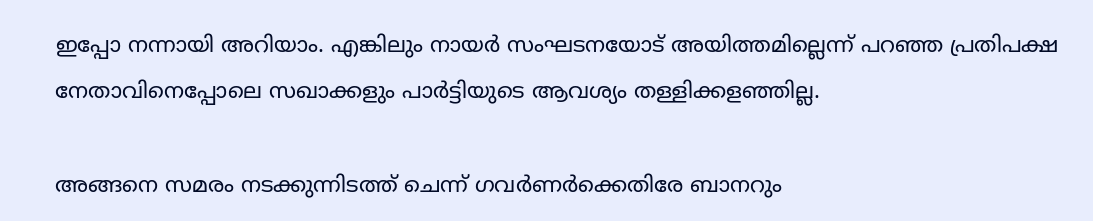ഇപ്പോ നന്നായി അറിയാം. എങ്കിലും നായര്‍ സംഘടനയോട് അയിത്തമില്ലെന്ന് പറഞ്ഞ പ്രതിപക്ഷ നേതാവിനെപ്പോലെ സഖാക്കളും പാര്‍ട്ടിയുടെ ആവശ്യം തള്ളിക്കളഞ്ഞില്ല.

അങ്ങനെ സമരം നടക്കുന്നിടത്ത് ചെന്ന് ഗവര്‍ണര്‍ക്കെതിരേ ബാനറും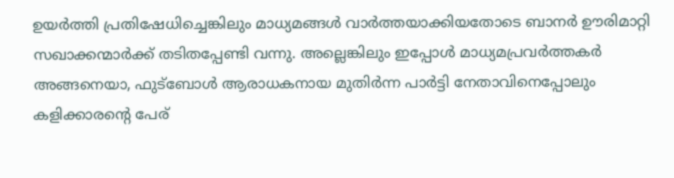ഉയര്‍ത്തി പ്രതിഷേധിച്ചെങ്കിലും മാധ്യമങ്ങള്‍ വാര്‍ത്തയാക്കിയതോടെ ബാനര്‍ ഊരിമാറ്റി സഖാക്കന്മാര്‍ക്ക് തടിതപ്പേണ്ടി വന്നു. അല്ലെങ്കിലും ഇപ്പോള്‍ മാധ്യമപ്രവര്‍ത്തകര്‍ അങ്ങനെയാ, ഫുട്ബോള്‍ ആരാധകനായ മുതിര്‍ന്ന പാര്‍ട്ടി നേതാവിനെപ്പോലും കളിക്കാരന്റെ പേര്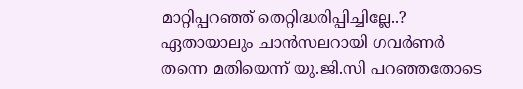മാറ്റിപ്പറഞ്ഞ് തെറ്റിദ്ധരിപ്പിച്ചില്ലേ..? ഏതായാലും ചാന്‍സലറായി ഗവര്‍ണര്‍ തന്നെ മതിയെന്ന് യു.ജി.സി പറഞ്ഞതോടെ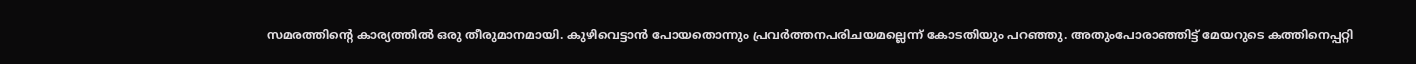സമരത്തിന്റെ കാര്യത്തില്‍ ഒരു തീരുമാനമായി. കുഴിവെട്ടാന്‍ പോയതൊന്നും പ്രവര്‍ത്തനപരിചയമല്ലെന്ന് കോടതിയും പറഞ്ഞു. അതുംപോരാഞ്ഞിട്ട് മേയറുടെ കത്തിനെപ്പറ്റി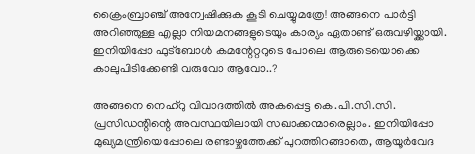ക്രൈംബ്രാഞ്ച് അന്വേഷിക്കുക കൂടി ചെയ്യുമത്രേ! അങ്ങനെ പാര്‍ട്ടി അറിഞ്ഞുള്ള എല്ലാ നിയമനങ്ങളുടെയും കാര്യം ഏതാണ്ട് ഒരുവഴിയ്ക്കായി. ഇനിയിപ്പോ ഫുട്ബോള്‍ കമന്റേറ്ററുടെ പോലെ ആരുടെയൊക്കെ കാലുപിടിക്കേണ്ടി വരുവോ ആവോ..?

അങ്ങനെ നെഹ്റു വിവാദത്തില്‍ അകപ്പെട്ട കെ.പി.സി.സി. പ്രസിഡന്റിന്റെ അവസ്ഥയിലായി സഖാക്കന്മാരെല്ലാം. ഇനിയിപ്പോ മുഖ്യമന്ത്രിയെപ്പോലെ രണ്ടാഴ്ചത്തേക്ക് പുറത്തിറങ്ങാതെ, ആയൂര്‍വേദ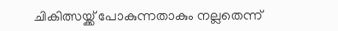ചികിത്സയ്ക്ക് പോകുന്നതാകും നല്ലതെന്ന്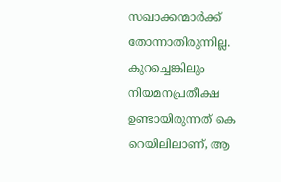സഖാക്കന്മാര്‍ക്ക് തോന്നാതിരുന്നില്ല. കുറച്ചെങ്കിലും നിയമനപ്രതീക്ഷ ഉണ്ടായിരുന്നത് കെ റെയിലിലാണ്, ആ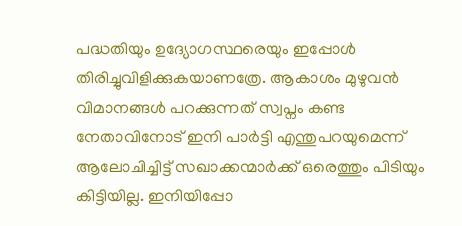പദ്ധതിയും ഉദ്യോഗസ്ഥരെയും ഇപ്പോള്‍ തിരിച്ചുവിളിക്കുകയാണത്രേ. ആകാശം മുഴുവന്‍ വിമാനങ്ങള്‍ പറക്കുന്നത് സ്വപ്നം കണ്ട നേതാവിനോട് ഇനി പാര്‍ട്ടി എന്തുപറയുമെന്ന് ആലോചിച്ചിട്ട് സഖാക്കന്മാര്‍ക്ക് ഒരെത്തും പിടിയും കിട്ടിയില്ല. ഇനിയിപ്പോ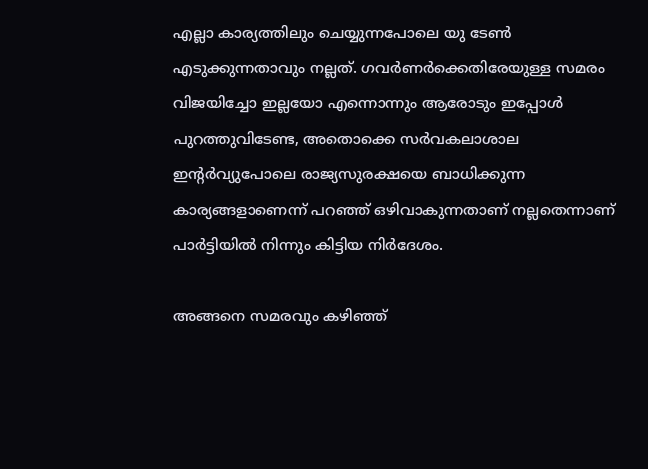എല്ലാ കാര്യത്തിലും ചെയ്യുന്നപോലെ യു ടേണ്‍ എടുക്കുന്നതാവും നല്ലത്. ഗവര്‍ണര്‍ക്കെതിരേയുള്ള സമരം വിജയിച്ചോ ഇല്ലയോ എന്നൊന്നും ആരോടും ഇപ്പോള്‍ പുറത്തുവിടേണ്ട, അതൊക്കെ സര്‍വകലാശാല ഇന്റര്‍വ്യുപോലെ രാജ്യസുരക്ഷയെ ബാധിക്കുന്ന കാര്യങ്ങളാണെന്ന് പറഞ്ഞ് ഒഴിവാകുന്നതാണ് നല്ലതെന്നാണ് പാര്‍ട്ടിയില്‍ നിന്നും കിട്ടിയ നിര്‍ദേശം.

അങ്ങനെ സമരവും കഴിഞ്ഞ്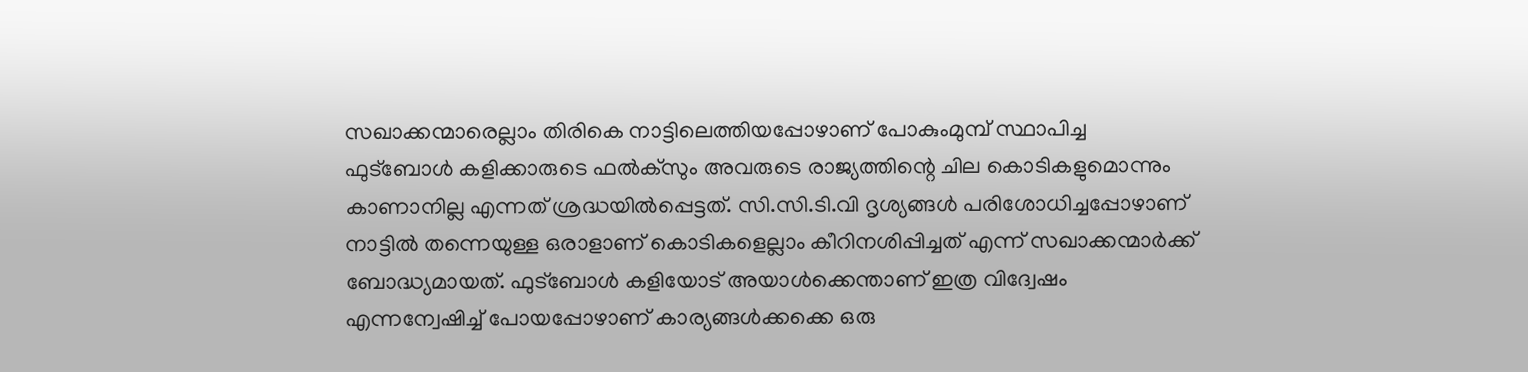സഖാക്കന്മാരെല്ലാം തിരികെ നാട്ടിലെത്തിയപ്പോഴാണ് പോകുംമുമ്പ് സ്ഥാപിച്ച ഫുട്ബോള്‍ കളിക്കാരുടെ ഫല്‍ക്സും അവരുടെ രാജ്യത്തിന്റെ ചില കൊടികളുമൊന്നും കാണാനില്ല എന്നത് ശ്രദ്ധയില്‍പ്പെട്ടത്. സി.സി.ടി.വി ദൃശ്യങ്ങള്‍ പരിശോധിച്ചപ്പോഴാണ് നാട്ടില്‍ തന്നെയുള്ള ഒരാളാണ് കൊടികളെല്ലാം കീറിനശിപ്പിച്ചത് എന്ന് സഖാക്കന്മാര്‍ക്ക് ബോദ്ധ്യമായത്. ഫുട്ബോള്‍ കളിയോട് അയാള്‍ക്കെന്താണ് ഇത്ര വിദ്വേഷം എന്നന്വേഷിച്ച് പോയപ്പോഴാണ് കാര്യങ്ങള്‍ക്കക്കെ ഒരു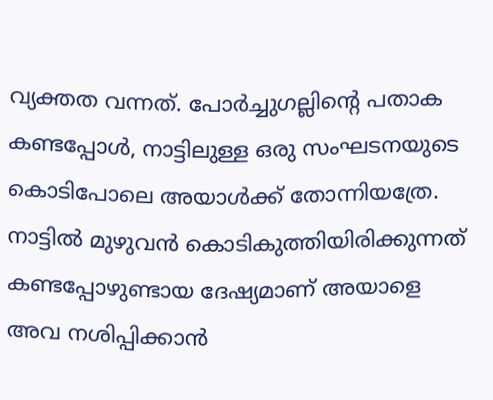വ്യക്തത വന്നത്. പോര്‍ച്ചുഗല്ലിന്റെ പതാക കണ്ടപ്പോള്‍, നാട്ടിലുള്ള ഒരു സംഘടനയുടെ കൊടിപോലെ അയാള്‍ക്ക് തോന്നിയത്രേ. നാട്ടില്‍ മുഴുവന്‍ കൊടികുത്തിയിരിക്കുന്നത് കണ്ടപ്പോഴുണ്ടായ ദേഷ്യമാണ് അയാളെ അവ നശിപ്പിക്കാന്‍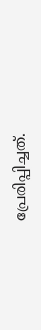പ്രേരിപ്പിച്ചത്.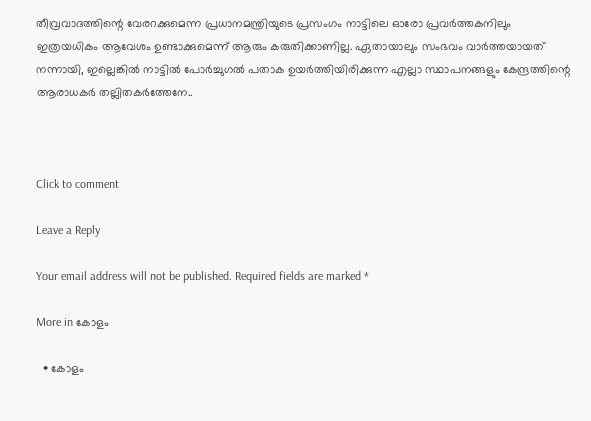തീവ്രവാദത്തിന്റെ വേരറക്കുമെന്ന പ്രധാനമന്ത്രിയുടെ പ്രസംഗം നാട്ടിലെ ഓരോ പ്രവര്‍ത്തകനിലും ഇത്രയധികം ആവേശം ഉണ്ടാക്കുമെന്ന് ആരും കരുതിക്കാണില്ല. ഏതായാലും സംഭവം വാര്‍ത്തയായത് നന്നായി, ഇല്ലെങ്കില്‍ നാട്ടില്‍ പോര്‍ച്ചുഗല്‍ പതാക ഉയര്‍ത്തിയിരിക്കുന്ന എല്ലാ സ്ഥാപനങ്ങളും കേന്ദ്രത്തിന്റെ ആരാധകര്‍ തല്ലിതകര്‍ത്തേനേ..



Click to comment

Leave a Reply

Your email address will not be published. Required fields are marked *

More in കോളം

  • കോളം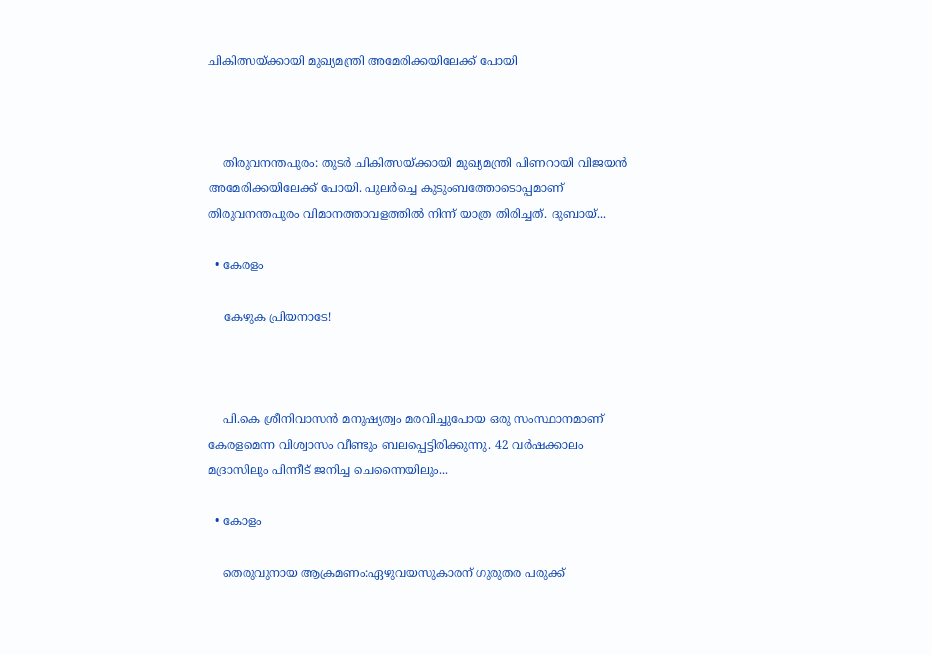ചികിത്സയ്ക്കായി മുഖ്യമന്ത്രി അമേരിക്കയിലേക്ക് പോയി



    തിരുവനന്തപുരം: തുടര്‍ ചികിത്സയ്ക്കായി മുഖ്യമന്ത്രി പിണറായി വിജയന്‍ അമേരിക്കയിലേക്ക് പോയി. പുലര്‍ച്ചെ കുടുംബത്തോടൊപ്പമാണ് തിരുവനന്തപുരം വിമാനത്താവളത്തില്‍ നിന്ന് യാത്ര തിരിച്ചത്. ദുബായ്...

  • കേരളം

    കേഴുക പ്രിയനാടേ!



    പി.കെ ശ്രീനിവാസന്‍ മനുഷ്യത്വം മരവിച്ചുപോയ ഒരു സംസ്ഥാനമാണ് കേരളമെന്ന വിശ്വാസം വീണ്ടും ബലപ്പെട്ടിരിക്കുന്നു. 42 വര്‍ഷക്കാലം മദ്രാസിലും പിന്നീട് ജനിച്ച ചെന്നൈയിലും...

  • കോളം

    തെരുവുനായ ആക്രമണം:ഏഴുവയസുകാരന് ഗുരുതര പരുക്ക്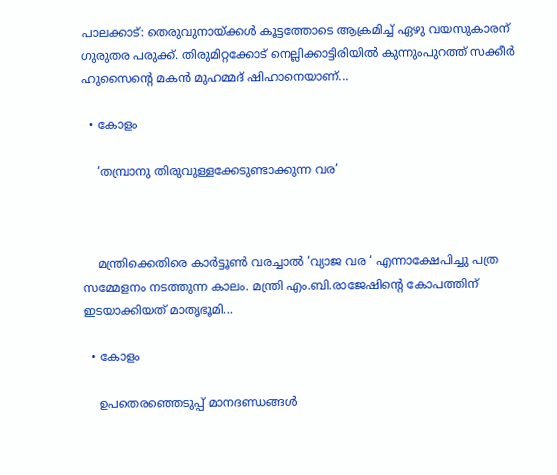പാലക്കാട്: തെരുവുനായ്ക്കള്‍ കൂട്ടത്തോടെ ആക്രമിച്ച് ഏഴു വയസുകാരന് ഗുരുതര പരുക്ക്. തിരുമിറ്റക്കോട് നെല്ലിക്കാട്ടിരിയില്‍ കുന്നുംപുറത്ത് സക്കീര്‍ ഹുസൈന്റെ മകന്‍ മുഹമ്മദ് ഷിഹാനെയാണ്...

  • കോളം

    ‘തമ്പ്രാനു തിരുവുള്ളക്കേടുണ്ടാക്കുന്ന വര’



    മന്ത്രിക്കെതിരെ കാര്‍ട്ടൂണ്‍ വരച്ചാല്‍ ‘വ്യാജ വര ‘ എന്നാക്ഷേപിച്ചു പത്ര സമ്മേളനം നടത്തുന്ന കാലം. മന്ത്രി എം.ബി.രാജേഷിന്റെ കോപത്തിന് ഇടയാക്കിയത് മാതൃഭൂമി...

  • കോളം

    ഉപതെരഞ്ഞെടുപ്പ് മാനദണ്ഡങ്ങൾ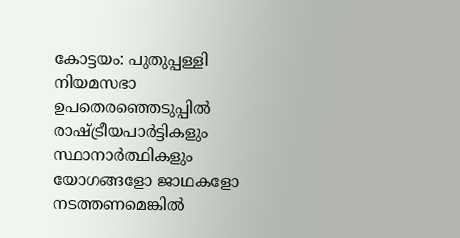കോട്ടയം: പുതുപ്പള്ളി നിയമസഭാ ഉപതെരഞ്ഞെടുപ്പിൽ രാഷ്ട്രീയപാർട്ടികളും സ്ഥാനാർത്ഥികളും യോഗങ്ങളോ ജാഥകളോ നടത്തണമെങ്കിൽ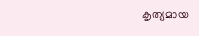കൃത്യമായ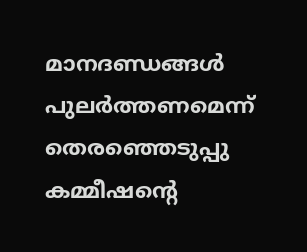മാനദണ്ഡങ്ങൾ പുലർത്തണമെന്ന് തെരഞ്ഞെടുപ്പു കമ്മീഷന്റെ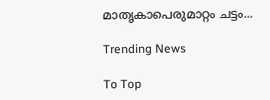മാതൃകാപെരുമാറ്റം ചട്ടം...

Trending News

To Top